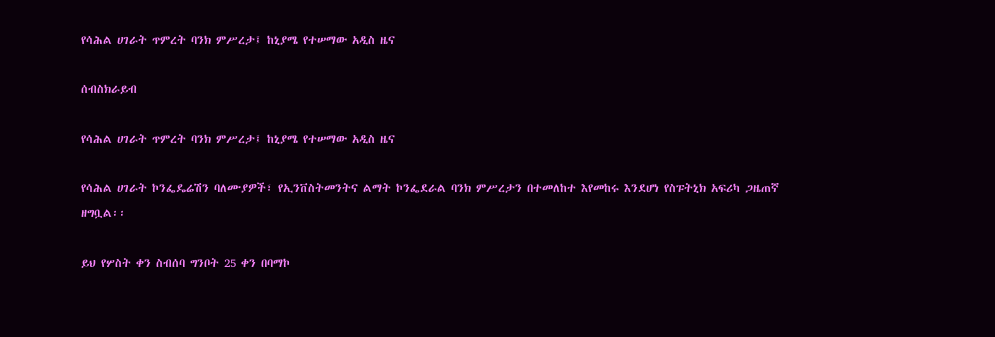የሳሕል ሀገራት ጥምረት ባንክ ምሥረታ፤ ከኒያሜ የተሠማው አዲስ ዜና

ሰብስክራይብ

የሳሕል ሀገራት ጥምረት ባንክ ምሥረታ፤ ከኒያሜ የተሠማው አዲስ ዜና

የሳሕል ሀገራት ኮንፌዴሬሽን ባለሙያዎች፣ የኢንቨስትመንትና ልማት ኮንፌደራል ባንክ ምሥረታን በተመለከተ እየመከሩ እንደሆነ የስፑትኒክ አፍሪካ ጋዜጠኛ ዘግቧል፡፡

ይህ የሦስት ቀን ስብሰባ ግንቦት 25 ቀን በባማኮ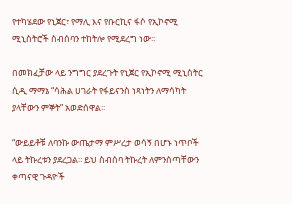የተካሄደው የኒጀር፣ የማሊ እና የቡርኪና ፋሶ የኢኮኖሚ ሚኒስትሮች ስብሰባን ተከትሎ የሚደረግ ነው፡፡

በመክፈቻው ላይ ንግግር ያደረጉት የኒጀር የኢኮኖሚ ሚኒስትር ሲዲ ማማኔ “ሳሕል ሀገራት የፋይናንስ ነጻነትን ለማሳካት ያላቸውን ምኞት” አወድሰዋል፡፡

“ውይይቶቹ ለባንኩ ውጤታማ ምሥረታ ወሳኝ በሆኑ ነጥቦች ላይ ትኩረቱን ያደረጋል፡፡ ይህ ስብሰባ ትኩረት ለምንሰጣቸውን ቀጣናዊ ጉዳዮች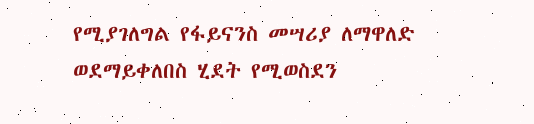የሚያገለግል የፋይናንስ መሣሪያ ለማዋለድ ወደማይቀለበስ ሂደት የሚወስደን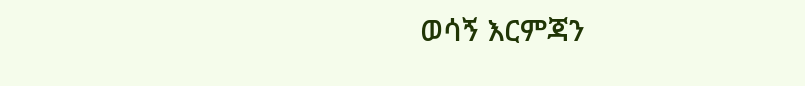ወሳኝ እርምጃን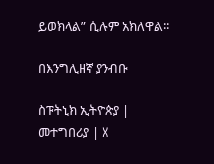ይወክላል” ሲሉም አክለዋል፡፡

በእንግሊዘኛ ያንብቡ

ስፑትኒክ ኢትዮጵያ | መተግበሪያ | X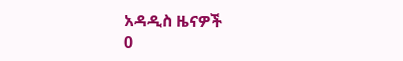አዳዲስ ዜናዎች
0